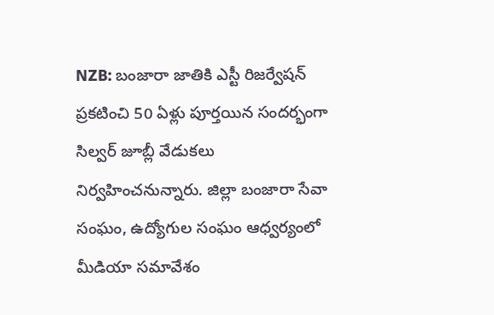NZB: బంజారా జాతికి ఎస్టీ రిజర్వేషన్ ప్రకటించి 50 ఏళ్లు పూర్తయిన సందర్భంగా సిల్వర్ జూబ్లీ వేడుకలు నిర్వహించనున్నారు. జిల్లా బంజారా సేవా సంఘం, ఉద్యోగుల సంఘం ఆధ్వర్యంలో మీడియా సమావేశం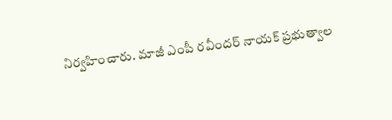నిర్వహించారు. మాజీ ఎంపీ రవీందర్ నాయక్ ప్రభుత్వాల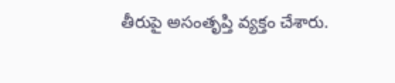తీరుపై అసంతృప్తి వ్యక్తం చేశారు.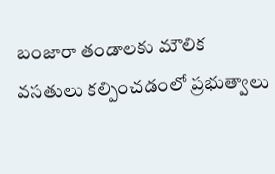బంజారా తండాలకు మౌలిక వసతులు కల్పించడంలో ప్రభుత్వాలు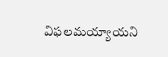విఫలమయ్యాయని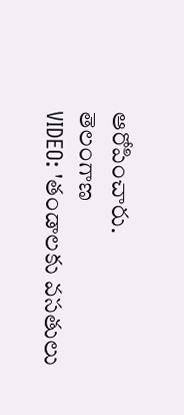ఆరోపించారు.
తెలంగాణ
VIDEO: 'తండాలకు వసతులు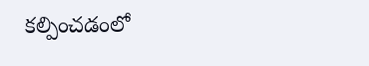కల్పించడంలో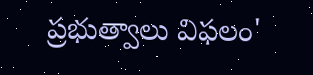ప్రభుత్వాలు విఫలం'